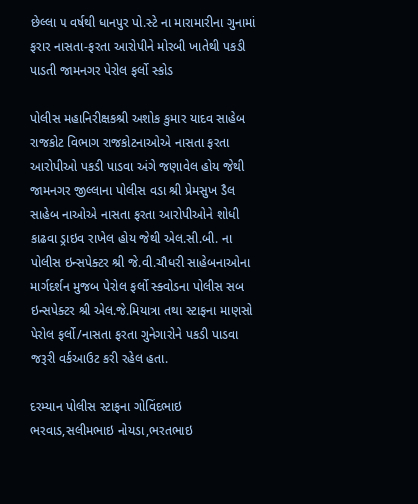છેલ્લા ૫ વર્ષથી ધાનપુર પો.સ્ટે ના મારામારીના ગુનામાં ફરાર નાસતા-ફરતા આરોપીને મોરબી ખાતેથી પકડી પાડતી જામનગર પેરોલ ફર્લો સ્કોડ

પોલીસ મહાનિરીક્ષકશ્રી અશોક કુમાર યાદવ સાહેબ રાજકોટ વિભાગ રાજકોટનાઓએ નાસતા ફરતા આરોપીઓ પકડી પાડવા અંગે જણાવેલ હોય જેથી જામનગર જીલ્લાના પોલીસ વડા શ્રી પ્રેમસુખ ડૈલ સાહેબ નાઓએ નાસતા ફરતા આરોપીઓને શોધી કાઢવા ડ્રાઇવ રાખેલ હોય જેથી એલ.સી.બી. ના પોલીસ ઇન્સપેક્ટર શ્રી જે.વી.ચૌધરી સાહેબનાઓના માર્ગદર્શન મુજબ પેરોલ ફર્લો સ્ક્વોડના પોલીસ સબ ઇન્સપેક્ટર શ્રી એલ.જે.મિયાત્રા તથા સ્ટાફના માણસો પેરોલ ફર્લો/નાસતા ફરતા ગુનેગારોને પકડી પાડવા જરૂરી વર્કઆઉટ કરી રહેલ હતા.

દરમ્યાન પોલીસ સ્ટાફના ગોવિંદભાઇ ભરવાડ,સલીમભાઇ નોયડા,ભરતભાઇ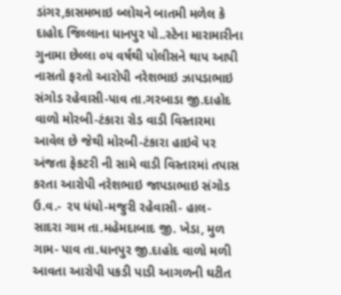ડાંગર,કાસમભાઇ બ્લોચને બાતમી મળેલ કે દાહોદ જિલ્લાના ધાનપુર પો..સ્ટેના મારામારીના ગુનામા છેલ્લા ૦૫ વર્ષથી પોલીસને થાપ આપી નાસતો ફરતો આરોપી નરેશભાઇ ઝાપડાભાઇ સંગોડ રહેવાસી-પાવ તા.ગરબાડા જી.દાહોદ વાળો મોરબી-ટંકારા રોડ વાડી વિસ્તારમા આવેલ છે જેથી મોરબી-ટંકારા હાઇવે પર અંજતા ફેકટરી ની સામે વાડી વિસ્તારમાં તપાસ કરતા આરોપી નરેશભાઇ જાપડાભાઇ સંગોડ ઉ.વ.- ૨૫ ધંધો-મજુરી રહેવાસી- હાલ- સાદરા ગામ તા.મહેમદાબાદ જી. ખેડા, મુળ ગામ- પાવ તા.ધાનપુર જી.દાહોદ વાળો મળી આવતા આરોપી પકડી પાડી આગળની ઘટીત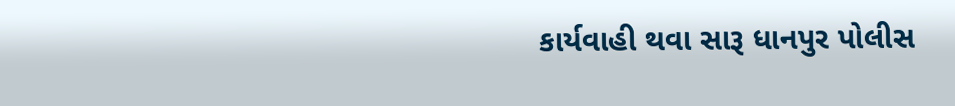કાર્યવાહી થવા સારૂ ધાનપુર પોલીસ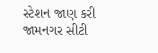સ્ટેશન જાણ કરી જામનગર સીટી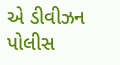એ ડીવીઝન પોલીસ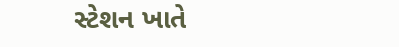સ્ટેશન ખાતે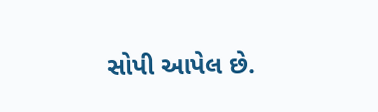સોપી આપેલ છે.